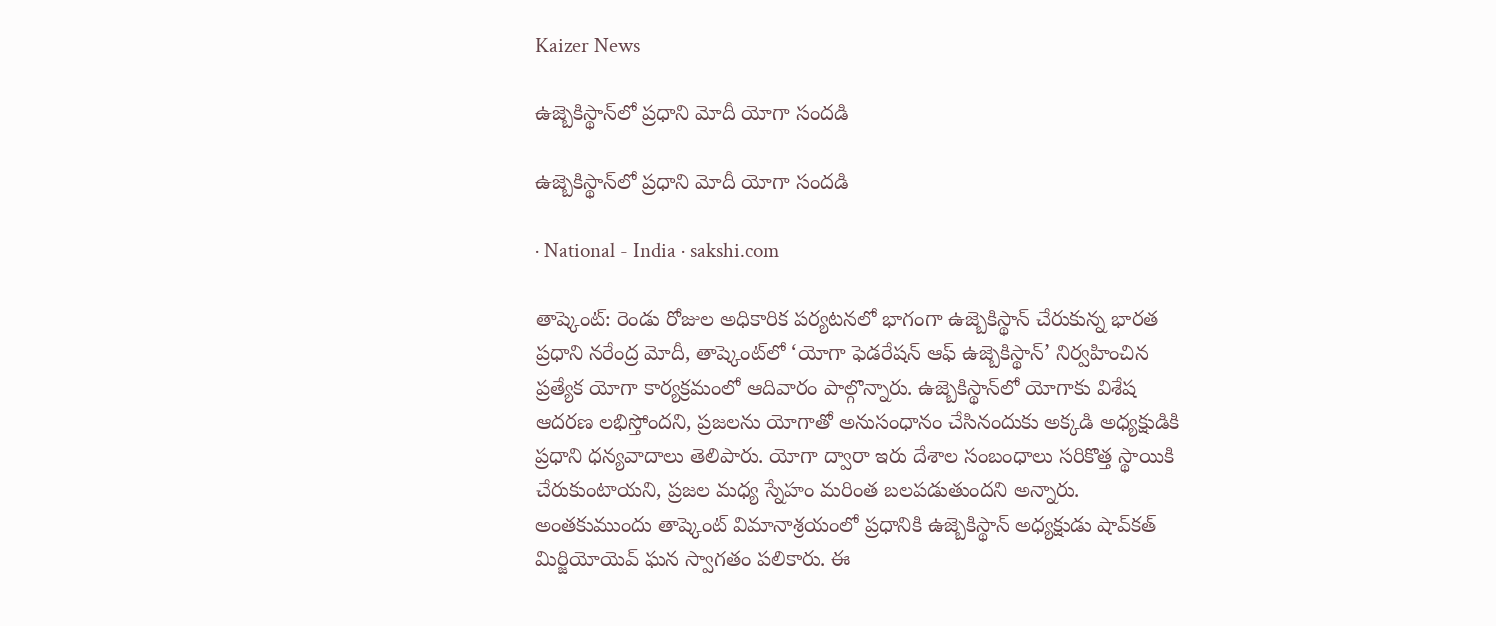Kaizer News

ఉజ్బెకిస్థాన్‌లో ప్రధాని మోదీ యోగా సందడి

ఉజ్బెకిస్థాన్‌లో ప్రధాని మోదీ యోగా సందడి

· National - India · sakshi.com

తాష్కెంట్: రెండు రోజుల అధికారిక పర్యటనలో భాగంగా ఉజ్బెకిస్థాన్‌ చేరుకున్న భారత ప్రధాని నరేంద్ర మోదీ, తాష్కెంట్‌లో ‘యోగా ఫెడరేషన్ ఆఫ్ ఉజ్బెకిస్థాన్’ నిర్వహించిన ప్రత్యేక యోగా కార్యక్రమంలో ఆదివారం పాల్గొన్నారు. ఉజ్బెకిస్థాన్‌లో యోగాకు విశేష ఆదరణ లభిస్తోందని, ప్రజలను యోగాతో అనుసంధానం చేసినందుకు అక్కడి అధ్యక్షుడికి ప్రధాని ధన్యవాదాలు తెలిపారు. యోగా ద్వారా ఇరు దేశాల సంబంధాలు సరికొత్త స్థాయికి చేరుకుంటాయని, ప్రజల మధ్య స్నేహం మరింత బలపడుతుందని అన్నారు. అంతకుముందు తాష్కెంట్‌ విమానాశ్రయంలో ప్రధానికి ఉజ్బెకిస్థాన్‌ అధ్యక్షుడు షావ్‌కత్‌ మిర్జియోయెవ్‌ ఘన స్వాగతం పలికారు. ఈ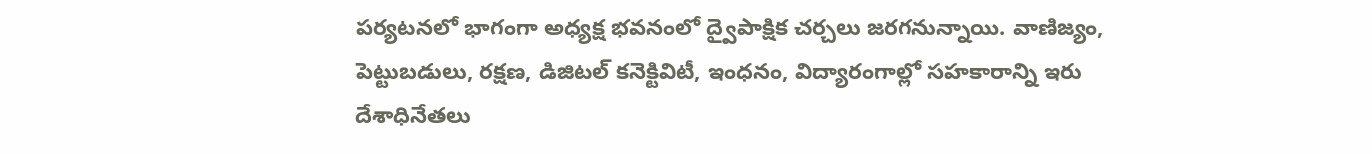పర్యటనలో భాగంగా అధ్యక్ష భవనంలో ద్వైపాక్షిక చర్చలు జరగనున్నాయి. వాణిజ్యం, పెట్టుబడులు, రక్షణ, డిజిటల్ కనెక్టివిటీ, ఇంధనం, విద్యారంగాల్లో సహకారాన్ని ఇరు దేశాధినేతలు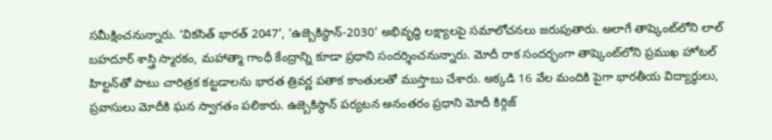సమీక్షించనున్నారు. ‘వికసిత్ భారత్ 2047’, ‘ఉజ్బెకిస్థాన్-2030’ అభివృద్ధి లక్ష్యాలపై సమాలోచనలు జరుపుతారు. అలాగే తాష్కెంట్‌లోని లాల్ బహదూర్ శాస్త్రి స్మారకం, మహాత్మా గాంధీ కేంద్రాన్ని కూడా ప్రధాని సందర్శించనున్నారు. మోదీ రాక సందర్భంగా తాష్కెంట్‌లోని ప్రముఖ హోటల్ హిల్టన్‌తో పాటు చారిత్రక కట్టడాలను భారత త్రివర్ణ పతాక కాంతులతో ముస్తాబు చేశారు. అక్కడి 16 వేల మందికి పైగా భారతీయ విద్యార్థులు, ప్రవాసులు మోదీకి ఘన స్వాగతం పలికారు. ఉజ్బెకిస్థాన్ పర్యటన అనంతరం ప్రధాని మోదీ కిర్గిజ్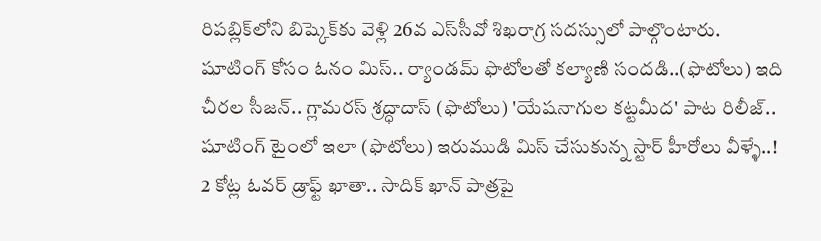రిపబ్లిక్‌లోని బిష్కెక్‌కు వెళ్లి 26వ ఎస్‌సీవో శిఖరాగ్ర సదస్సులో పాల్గొంటారు. షూటింగ్‌ కోసం ఓనం మిస్‌.. ర్యాండమ్‌ ఫొటోలతో కల్యాణి సందడి..(ఫొటోలు) ఇది చీరల సీజన్.. గ్లామరస్ శ్రద్ధాదాస్ (ఫొటోలు) 'యేషనాగుల కట్టమీద' పాట రిలీజ్.. షూటింగ్ టైంలో ఇలా (ఫొటోలు) ఇరుముడి మిస్ చేసుకున్న స్టార్ హీరోలు వీళ్ళే..! 2 కోట్ల ఓవర్ డ్రాఫ్ట్ ఖాతా.. సాదిక్ ఖాన్ పాత్రపై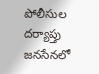పోలీసుల దర్యాప్తు జనసేనలో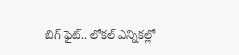బిగ్ ఫైట్.. లోకల్ ఎన్నికల్లో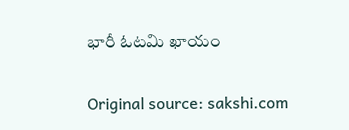భారీ ఓటమి ఖాయం

Original source: sakshi.com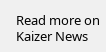Read more on Kaizer News